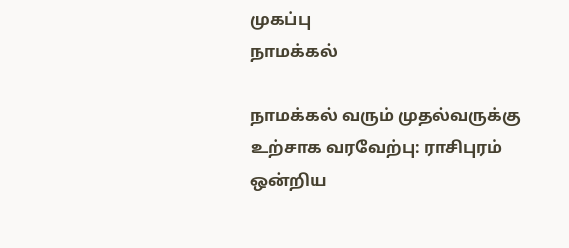முகப்பு
நாமக்கல்

நாமக்கல் வரும் முதல்வருக்கு உற்சாக வரவேற்பு: ராசிபுரம் ஒன்றிய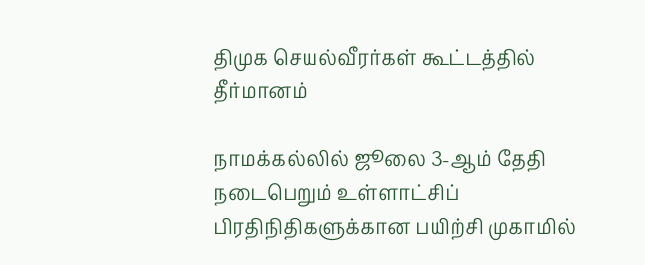திமுக செயல்வீரர்கள் கூட்டத்தில் தீர்மானம்

நாமக்கல்லில் ஜூலை 3-ஆம் தேதி நடைபெறும் உள்ளாட்சிப் பிரதிநிதிகளுக்கான பயிற்சி முகாமில்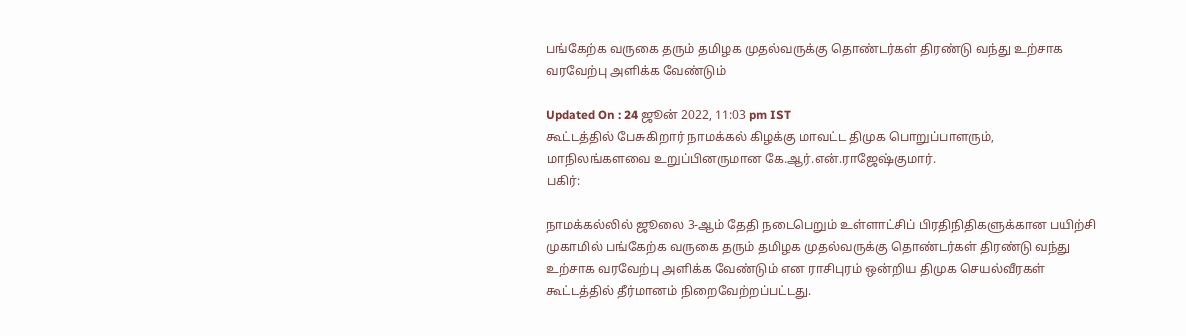பங்கேற்க வருகை தரும் தமிழக முதல்வருக்கு தொண்டர்கள் திரண்டு வந்து உற்சாக வரவேற்பு அளிக்க வேண்டும்

Updated On : 24 ஜூன் 2022, 11:03 pm IST
கூட்டத்தில் பேசுகிறார் நாமக்கல் கிழக்கு மாவட்ட திமுக பொறுப்பாளரும், மாநிலங்களவை உறுப்பினருமான கே.ஆர்.என்.ராஜேஷ்குமார்.
பகிர்:

நாமக்கல்லில் ஜூலை 3-ஆம் தேதி நடைபெறும் உள்ளாட்சிப் பிரதிநிதிகளுக்கான பயிற்சி முகாமில் பங்கேற்க வருகை தரும் தமிழக முதல்வருக்கு தொண்டர்கள் திரண்டு வந்து உற்சாக வரவேற்பு அளிக்க வேண்டும் என ராசிபுரம் ஒன்றிய திமுக செயல்வீரகள் கூட்டத்தில் தீர்மானம் நிறைவேற்றப்பட்டது.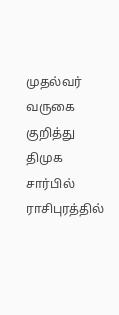முதல்வர் வருகை குறித்து திமுக சார்பில் ராசிபுரத்தில்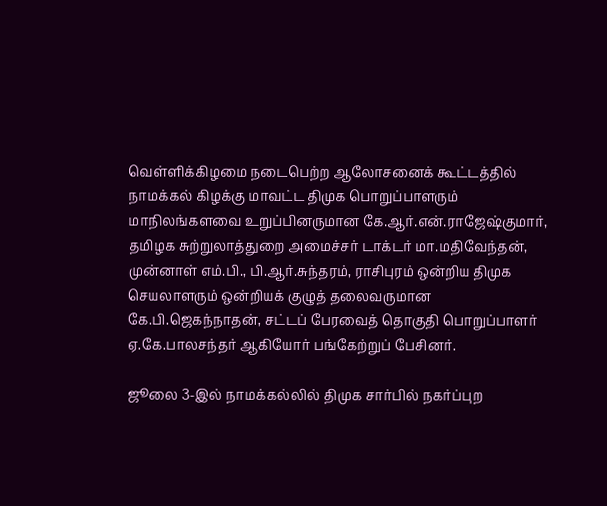வெள்ளிக்கிழமை நடைபெற்ற ஆலோசனைக் கூட்டத்தில் நாமக்கல் கிழக்கு மாவட்ட திமுக பொறுப்பாளரும் மாநிலங்களவை உறுப்பினருமான கே.ஆர்.என்.ராஜேஷ்குமார், தமிழக சுற்றுலாத்துறை அமைச்சர் டாக்டர் மா.மதிவேந்தன், முன்னாள் எம்.பி., பி.ஆர்.சுந்தரம், ராசிபுரம் ஒன்றிய திமுக செயலாளரும் ஒன்றியக் குழுத் தலைவருமான கே.பி.ஜெகந்நாதன், சட்டப் பேரவைத் தொகுதி பொறுப்பாளர் ஏ.கே.பாலசந்தர் ஆகியோர் பங்கேற்றுப் பேசினர்.

ஜூலை 3-இல் நாமக்கல்லில் திமுக சார்பில் நகர்ப்புற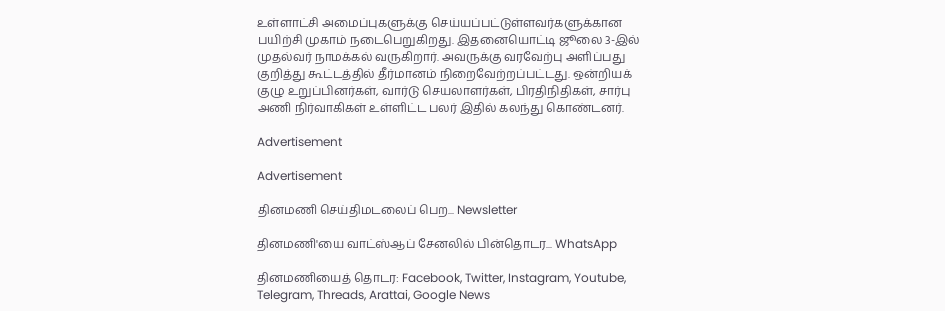உள்ளாட்சி அமைப்புகளுக்கு செய்யப்பட்டுள்ளவர்களுக்கான பயிற்சி முகாம் நடைபெறுகிறது. இதனையொட்டி ஜூலை 3-இல் முதல்வர் நாமக்கல் வருகிறார். அவருக்கு வரவேற்பு அளிப்பது குறித்து கூட்டத்தில் தீர்மானம் நிறைவேற்றப்பட்டது. ஒன்றியக் குழு உறுப்பினர்கள், வார்டு செயலாளர்கள், பிரதிநிதிகள், சார்பு அணி நிர்வாகிகள் உள்ளிட்ட பலர் இதில் கலந்து கொண்டனர்.

Advertisement

Advertisement

தினமணி செய்திமடலைப் பெற... Newsletter

தினமணி'யை வாட்ஸ்ஆப் சேனலில் பின்தொடர... WhatsApp

தினமணியைத் தொடர: Facebook, Twitter, Instagram, Youtube, Telegram, Threads, Arattai, Google News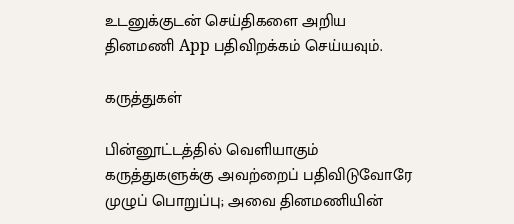உடனுக்குடன் செய்திகளை அறிய தினமணி App பதிவிறக்கம் செய்யவும்.

கருத்துகள்

பின்னூட்டத்தில் வெளியாகும் கருத்துகளுக்கு அவற்றைப் பதிவிடுவோரே முழுப் பொறுப்பு; அவை தினமணியின்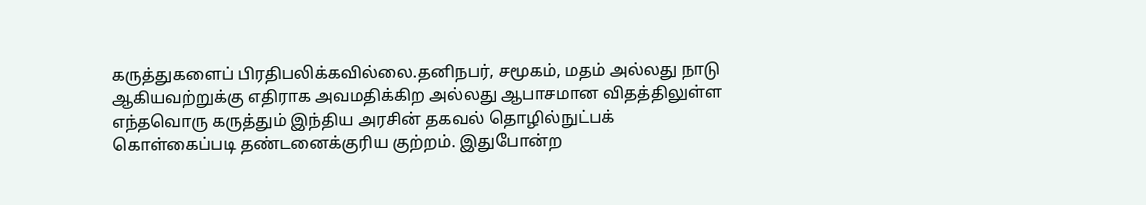கருத்துகளைப் பிரதிபலிக்கவில்லை.தனிநபர், சமூகம், மதம் அல்லது நாடு ஆகியவற்றுக்கு எதிராக அவமதிக்கிற அல்லது ஆபாசமான விதத்திலுள்ள எந்தவொரு கருத்தும் இந்திய அரசின் தகவல் தொழில்நுட்பக் கொள்கைப்படி தண்டனைக்குரிய குற்றம். இதுபோன்ற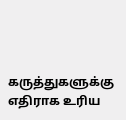கருத்துகளுக்கு எதிராக உரிய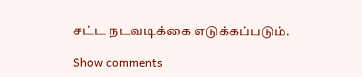சட்ட நடவடிக்கை எடுக்கப்படும்.

Show comments